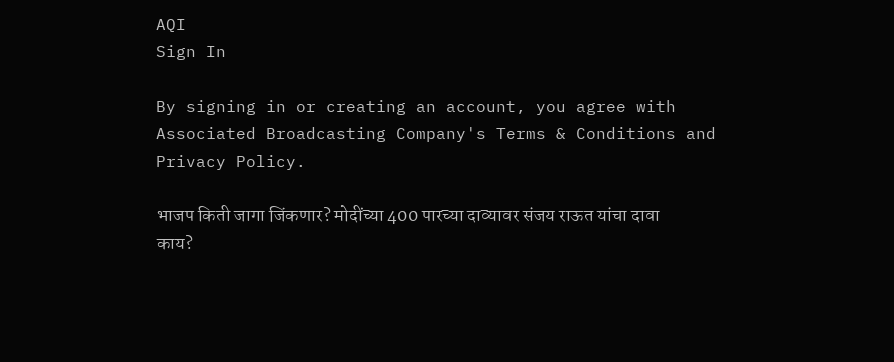AQI
Sign In

By signing in or creating an account, you agree with Associated Broadcasting Company's Terms & Conditions and Privacy Policy.

भाजप किती जागा जिंकणार? मोदींच्या 400 पारच्या दाव्यावर संजय राऊत यांचा दावा काय?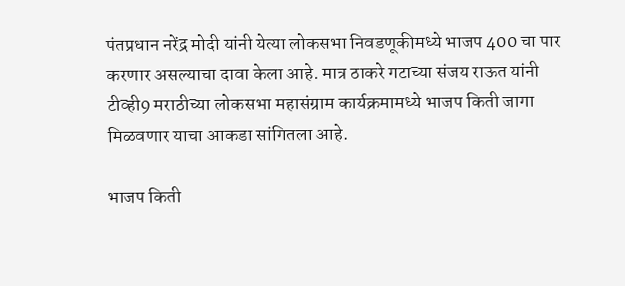पंतप्रधान नरेंद्र मोदी यांनी येत्या लोकसभा निवडणूकीमध्ये भाजप 400 चा पार करणार असल्याचा दावा केला आहे. मात्र ठाकरे गटाच्या संजय राऊत यांनी टीव्ही9 मराठीच्या लोकसभा महासंग्राम कार्यक्रमामध्ये भाजप किती जागा मिळवणार याचा आकडा सांगितला आहे.

भाजप किती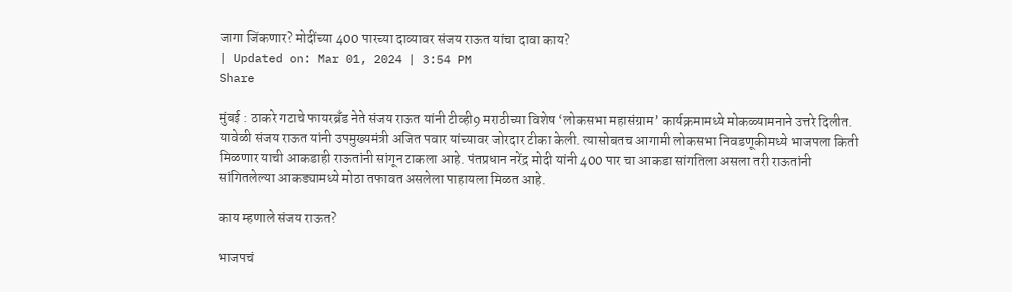जागा जिंकणार? मोदींच्या 400 पारच्या दाव्यावर संजय राऊत यांचा दावा काय?
| Updated on: Mar 01, 2024 | 3:54 PM
Share

मुंबई : ठाकरे गटाचे फायरब्रँड नेते संजय राऊत यांनी टीव्ही9 मराठीच्या विशेष ‘लोकसभा महासंग्राम’ कार्यक्रमामध्ये मोकळ्यामनाने उत्तरे दिलीत. यावेळी संजय राऊत यांनी उपमुख्यमंत्री अजित पवार यांच्यावर जोरदार टीका केली. त्यासोबतच आगामी लोकसभा निवडणूकीमध्ये भाजपला किती मिळणार याची आकडाही राऊतांनी सांगून टाकला आहे. पंतप्रधान नरेंद्र मोदी यांनी 400 पार चा आकडा सांगतिला असला तरी राऊतांनी सांगितलेल्या आकड्यामध्ये मोठा तफावत असलेला पाहायला मिळत आहे.

काय म्हणाले संजय राऊत?

भाजपचं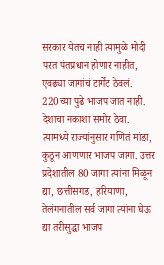सरकार येतच नाही त्यामुळे मोदी परत पंतप्रधान होणार नाहीत, एवढ्या जागांचं टार्गेट ठेवलं. 220च्या पुढे भाजप जात नाही. देशाचा नकाशा समोर ठेवा. त्यामध्ये राज्यांनुसार गणितं मांडा, कुठून आणणार भाजप जागा. उत्तर प्रदेशातील 80 जागा त्यांना मिळून द्या, छत्तीसगड, हरियाणा, तेलंगनातील सर्व जागा त्यांना घेऊ द्या तरीसुद्धा भाजप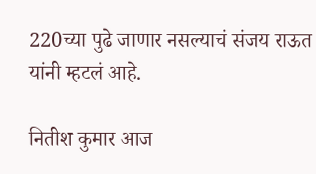220च्या पुढे जाणार नसल्याचं संजय राऊत यांनी म्हटलं आहे.

नितीश कुमार आज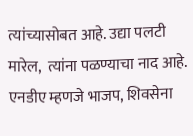त्यांच्यासोबत आहे. उद्या पलटी मारेल,  त्यांना पळण्याचा नाद आहे. एनडीए म्हणजे भाजप, शिवसेना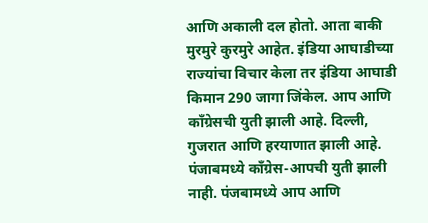आणि अकाली दल होतो. आता बाकी मुरमुरे कुरमुरे आहेत. इंडिया आघाडीच्या राज्यांचा विचार केला तर इंडिया आघाडी किमान 290 जागा जिंकेल. आप आणि काँग्रेसची युती झाली आहे. दिल्ली, गुजरात आणि हरयाणात झाली आहे. पंजाबमध्ये काँग्रेस-आपची युती झाली नाही. पंजबामध्ये आप आणि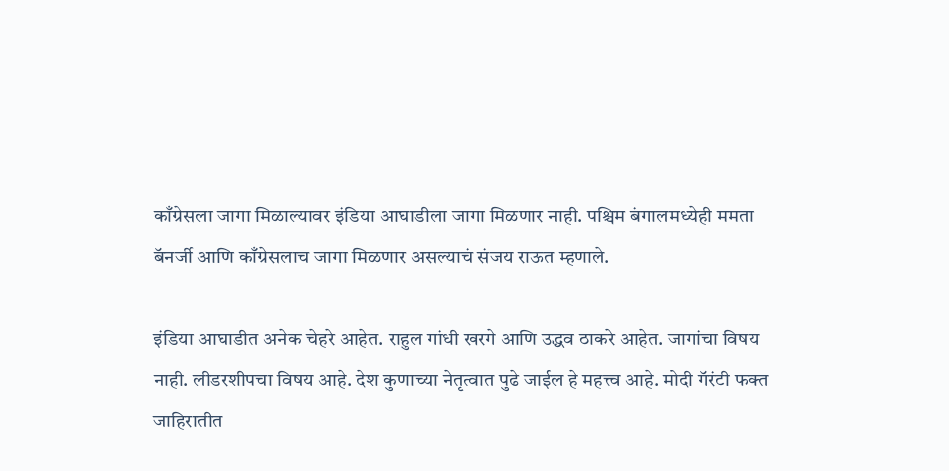काँग्रेसला जागा मिळाल्यावर इंडिया आघाडीला जागा मिळणार नाही. पश्चिम बंगालमध्येही ममता बॅनर्जी आणि काँग्रेसलाच जागा मिळणार असल्याचं संजय राऊत म्हणाले.

इंडिया आघाडीत अनेक चेहरे आहेत. राहुल गांधी खरगे आणि उद्धव ठाकरे आहेत. जागांचा विषय नाही. लीडरशीपचा विषय आहे. देश कुणाच्या नेतृत्वात पुढे जाईल हे महत्त्व आहे. मोदी गॅरंटी फक्त जाहिरातीत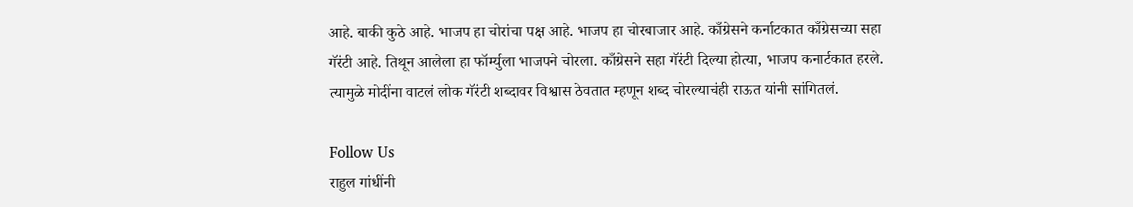आहे. बाकी कुठे आहे. भाजप हा चोरांचा पक्ष आहे. भाजप हा चोरबाजार आहे. काँग्रेसने कर्नाटकात काँग्रेसच्या सहा गॅरंटी आहे. तिथून आलेला हा फॉर्म्युला भाजपने चोरला. काँग्रेसने सहा गॅरंटी दिल्या होत्या, भाजप कनार्टकात हरले. त्यामुळे मोदींना वाटलं लोक गॅरंटी शब्दावर विश्वास ठेवतात म्हणून शब्द चोरल्याचंही राऊत यांनी सांगितलं.

Follow Us
राहुल गांधींनी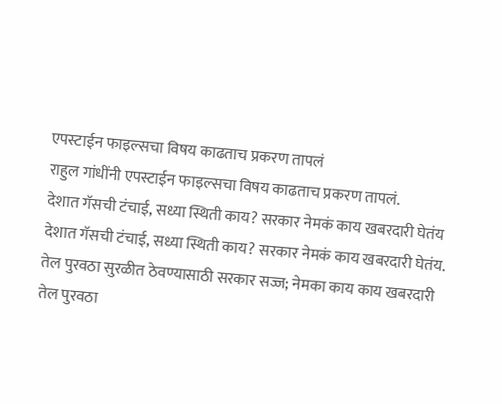एपस्टाईन फाइल्सचा विषय काढताच प्रकरण तापलं
राहुल गांधींनी एपस्टाईन फाइल्सचा विषय काढताच प्रकरण तापलं.
देशात गॅसची टंचाई, सध्या स्थिती काय? सरकार नेमकं काय खबरदारी घेतंय
देशात गॅसची टंचाई, सध्या स्थिती काय? सरकार नेमकं काय खबरदारी घेतंय.
तेल पुरवठा सुरळीत ठेवण्यासाठी सरकार सज्ज; नेमका काय काय खबरदारी
तेल पुरवठा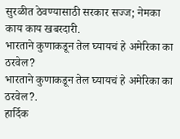सुरळीत ठेवण्यासाठी सरकार सज्ज; नेमका काय काय खबरदारी.
भारताने कुणाकडून तेल घ्यायचं हे अमेरिका का ठरवेल?
भारताने कुणाकडून तेल घ्यायचं हे अमेरिका का ठरवेल?.
हार्दिक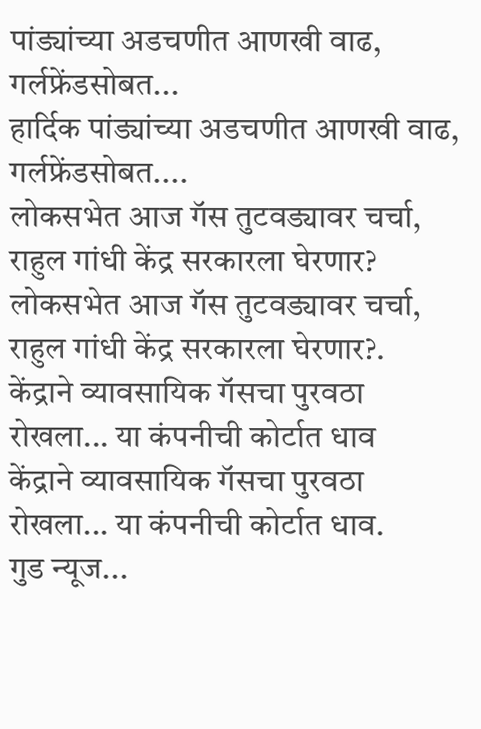पांड्यांच्या अडचणीत आणखी वाढ, गर्लफ्रेंडसोबत...
हार्दिक पांड्यांच्या अडचणीत आणखी वाढ, गर्लफ्रेंडसोबत....
लोकसभेत आज गॅस तुटवड्यावर चर्चा, राहुल गांधी केंद्र सरकारला घेरणार?
लोकसभेत आज गॅस तुटवड्यावर चर्चा, राहुल गांधी केंद्र सरकारला घेरणार?.
केंद्राने व्यावसायिक गॅसचा पुरवठा रोखला... या कंपनीची कोर्टात धाव
केंद्राने व्यावसायिक गॅसचा पुरवठा रोखला... या कंपनीची कोर्टात धाव.
गुड न्यूज...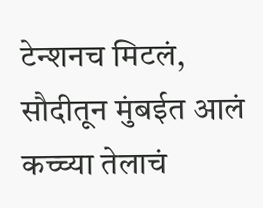टेन्शनच मिटलं, सौदीतून मुंबईत आलं कच्च्या तेलाचं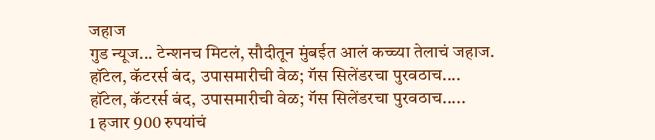जहाज
गुड न्यूज... टेन्शनच मिटलं, सौदीतून मुंबईत आलं कच्च्या तेलाचं जहाज.
हॉटेल, कॅटरर्स बंद, उपासमारीची वेळ; गॅस सिलेंडरचा पुरवठाच....
हॉटेल, कॅटरर्स बंद, उपासमारीची वेळ; गॅस सिलेंडरचा पुरवठाच.....
1 हजार 900 रुपयांचं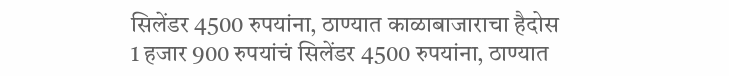सिलेंडर 4500 रुपयांना, ठाण्यात काळाबाजाराचा हैदोस
1 हजार 900 रुपयांचं सिलेंडर 4500 रुपयांना, ठाण्यात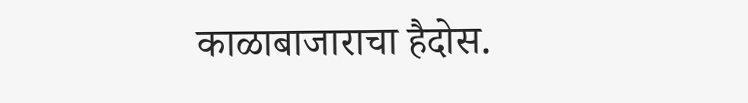काळाबाजाराचा हैदोस.